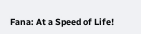Fana: At a Speed of Life!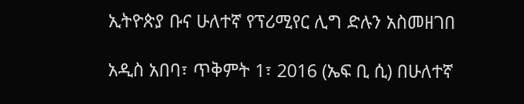ኢትዮጵያ ቡና ሁለተኛ የፕሪሚየር ሊግ ድሉን አስመዘገበ

አዲስ አበባ፣ ጥቅምት 1፣ 2016 (ኤፍ ቢ ሲ) በሁለተኛ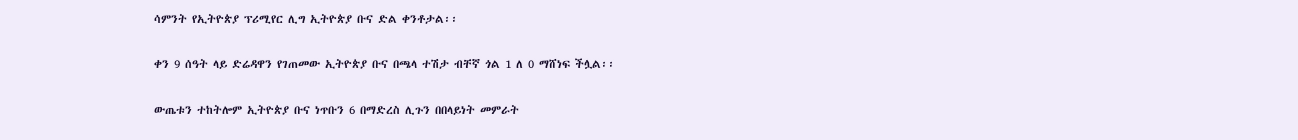ሳምንት የኢትዮጵያ ፕሪሚየር ሊግ ኢትዮጵያ ቡና ድል ቀንቶታል፡፡

ቀን 9 ሰዓት ላይ ድሬዳዋን የገጠመው ኢትዮጵያ ቡና በጫላ ተሽታ ብቸኛ ጎል 1 ለ 0 ማሸነፍ ችሏል፡፡

ውጤቱን ተከትሎም ኢትዮጵያ ቡና ነጥቡን 6 በማድረስ ሊጉን በበላይነት መምራት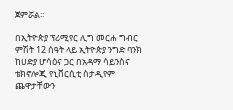ጀምሯል፡፡

በኢትዮጵያ ፕሪሚየር ሊግ መርሐ ግብር ምሽት 12 ሰዓት ላይ ኢትዮጵያ ንግድ ባንክ ከሀድያ ሆሳዕና ጋር በአዳማ ሳይንስና ቴክኖሎጂ የኒቨርሲቲ ስታዲየም ጨዋታቸውን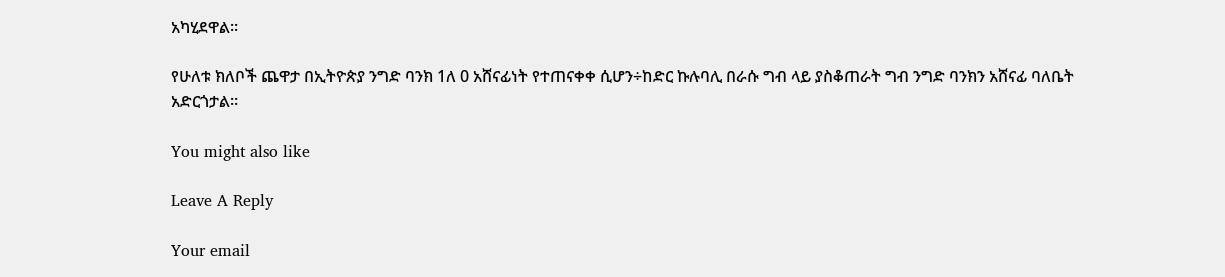አካሂደዋል፡፡

የሁለቱ ክለቦች ጨዋታ በኢትዮጵያ ንግድ ባንክ 1ለ 0 አሸናፊነት የተጠናቀቀ ሲሆን÷ከድር ኩሉባሊ በራሱ ግብ ላይ ያስቆጠራት ግብ ንግድ ባንክን አሸናፊ ባለቤት አድርጎታል።

You might also like

Leave A Reply

Your email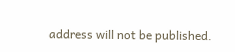address will not be published.